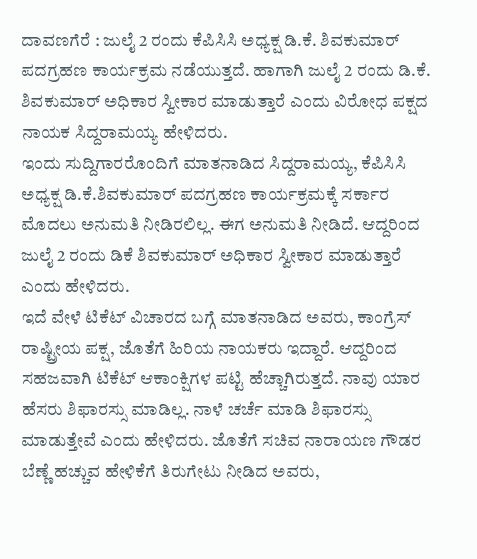ದಾವಣಗೆರೆ : ಜುಲೈ 2 ರಂದು ಕೆಪಿಸಿಸಿ ಅಧ್ಯಕ್ಷ ಡಿ.ಕೆ. ಶಿವಕುಮಾರ್ ಪದಗ್ರಹಣ ಕಾರ್ಯಕ್ರಮ ನಡೆಯುತ್ತದೆ. ಹಾಗಾಗಿ ಜುಲೈ 2 ರಂದು ಡಿ.ಕೆ. ಶಿವಕುಮಾರ್ ಅಧಿಕಾರ ಸ್ವೀಕಾರ ಮಾಡುತ್ತಾರೆ ಎಂದು ವಿರೋಧ ಪಕ್ಷದ ನಾಯಕ ಸಿದ್ದರಾಮಯ್ಯ ಹೇಳಿದರು.
ಇಂದು ಸುದ್ದಿಗಾರರೊಂದಿಗೆ ಮಾತನಾಡಿದ ಸಿದ್ದರಾಮಯ್ಯ, ಕೆಪಿಸಿಸಿ ಅಧ್ಯಕ್ಷ ಡಿ.ಕೆ.ಶಿವಕುಮಾರ್ ಪದಗ್ರಹಣ ಕಾರ್ಯಕ್ರಮಕ್ಕೆ ಸರ್ಕಾರ ಮೊದಲು ಅನುಮತಿ ನೀಡಿರಲಿಲ್ಲ. ಈಗ ಅನುಮತಿ ನೀಡಿದೆ. ಆದ್ದರಿಂದ ಜುಲೈ 2 ರಂದು ಡಿಕೆ ಶಿವಕುಮಾರ್ ಅಧಿಕಾರ ಸ್ವೀಕಾರ ಮಾಡುತ್ತಾರೆ ಎಂದು ಹೇಳಿದರು.
ಇದೆ ವೇಳೆ ಟಿಕೆಟ್ ವಿಚಾರದ ಬಗ್ಗೆ ಮಾತನಾಡಿದ ಅವರು, ಕಾಂಗ್ರೆಸ್ ರಾಷ್ಟ್ರೀಯ ಪಕ್ಷ, ಜೊತೆಗೆ ಹಿರಿಯ ನಾಯಕರು ಇದ್ದಾರೆ. ಆದ್ದರಿಂದ ಸಹಜವಾಗಿ ಟಿಕೆಟ್ ಆಕಾಂಕ್ಷಿಗಳ ಪಟ್ಟಿ ಹೆಚ್ಚಾಗಿರುತ್ತದೆ. ನಾವು ಯಾರ ಹೆಸರು ಶಿಫಾರಸ್ಸು ಮಾಡಿಲ್ಲ. ನಾಳೆ ಚರ್ಚೆ ಮಾಡಿ ಶಿಫಾರಸ್ಸು ಮಾಡುತ್ತೇವೆ ಎಂದು ಹೇಳಿದರು. ಜೊತೆಗೆ ಸಚಿವ ನಾರಾಯಣ ಗೌಡರ ಬೆಣ್ಣೆ ಹಚ್ಚುವ ಹೇಳಿಕೆಗೆ ತಿರುಗೇಟು ನೀಡಿದ ಅವರು,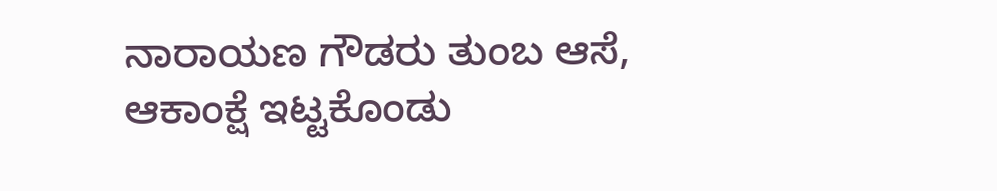ನಾರಾಯಣ ಗೌಡರು ತುಂಬ ಆಸೆ, ಆಕಾಂಕ್ಷೆ ಇಟ್ಟಕೊಂಡು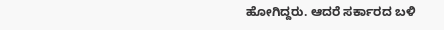ಹೋಗಿದ್ದರು. ಆದರೆ ಸರ್ಕಾರದ ಬಳಿ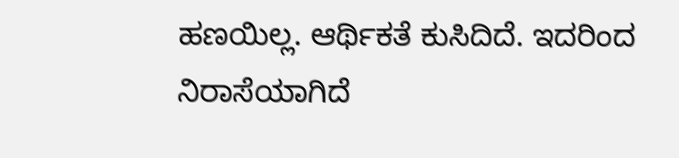ಹಣಯಿಲ್ಲ. ಆರ್ಥಿಕತೆ ಕುಸಿದಿದೆ. ಇದರಿಂದ ನಿರಾಸೆಯಾಗಿದೆ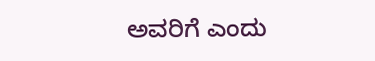ಅವರಿಗೆ ಎಂದು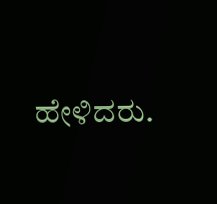ಹೇಳಿದರು.